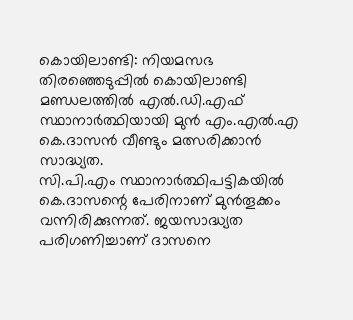കൊയിലാണ്ടി: നിയമസഭ തിരഞ്ഞെടുപ്പിൽ കൊയിലാണ്ടി മണ്ഡലത്തിൽ എൽ.ഡി.എഫ് സ്ഥാനാർത്ഥിയായി മുൻ എം.എൽ.എ കെ.ദാസൻ വീണ്ടും മത്സരിക്കാൻ സാദ്ധ്യത.
സി.പി.എം സ്ഥാനാർത്ഥിപട്ടികയിൽ കെ.ദാസന്റെ പേരിനാണ് മുൻതൂക്കം വന്നിരിക്കുന്നത്. ജയസാദ്ധ്യത പരിഗണിച്ചാണ് ദാസനെ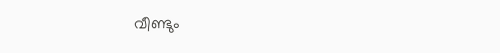വീണ്ടും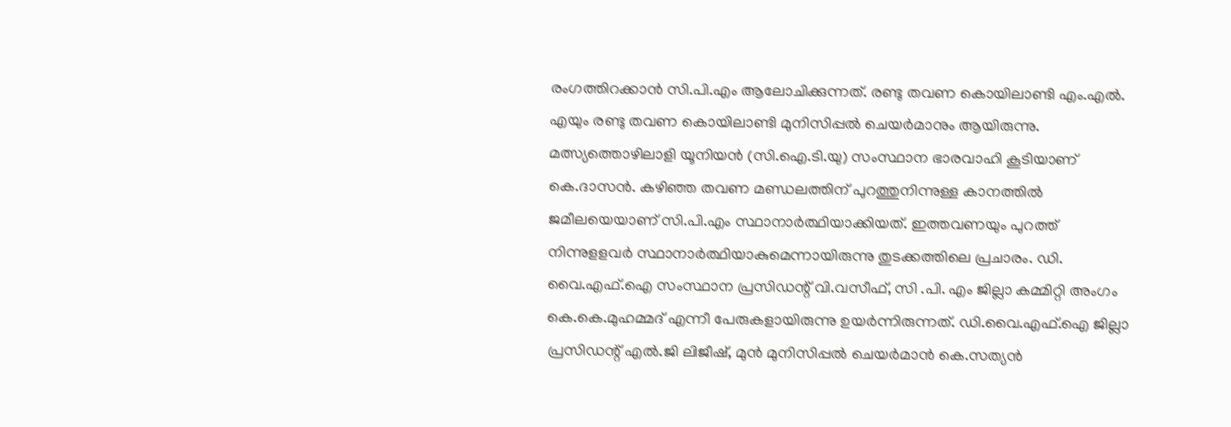രംഗത്തിറക്കാൻ സി.പി.എം ആലോചിക്കുന്നത്. രണ്ടു തവണ കൊയിലാണ്ടി എം.എൽ. എയും രണ്ടു തവണ കൊയിലാണ്ടി മുനിസിപ്പൽ ചെയർമാനും ആയിരുന്നു.
മത്സ്യത്തൊഴിലാളി യൂനിയൻ (സി.ഐ.ടി.യു) സംസ്ഥാന ഭാരവാഹി കൂടിയാണ് കെ.ദാസൻ. കഴിഞ്ഞ തവണ മണ്ഡലത്തിന് പുറത്തുനിന്നുള്ള കാനത്തിൽ ജമീലയെയാണ് സി.പി.എം സ്ഥാനാർത്ഥിയാക്കിയത്. ഇത്തവണയും പുറത്ത് നിന്നുളളവർ സ്ഥാനാർത്ഥിയാകുമെന്നായിരുന്നു തുടക്കത്തിലെ പ്രചാരം. ഡി. വൈ.എഫ്.ഐ സംസ്ഥാന പ്രസിഡന്റ് വി.വസീഫ്, സി .പി. എം ജില്ലാ കമ്മിറ്റി അംഗം കെ.കെ.മുഹമ്മദ് എന്നീ പേരുകളായിരുന്നു ഉയർന്നിരുന്നത്. ഡി.വൈ.എഫ്.ഐ ജില്ലാ പ്രസിഡന്റ് എൽ.ജി ലിജീഷ്, മുൻ മുനിസിപ്പൽ ചെയർമാൻ കെ.സത്യൻ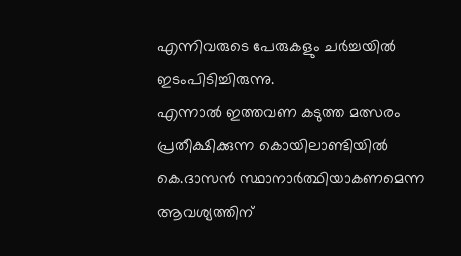എന്നിവരുടെ പേരുകളും ചർച്ചയിൽ ഇടംപിടിച്ചിരുന്നു.
എന്നാൽ ഇത്തവണ കടുത്ത മത്സരം പ്രതീക്ഷിക്കുന്ന കൊയിലാണ്ടിയിൽ കെ.ദാസൻ സ്ഥാനാർത്ഥിയാകണമെന്ന ആവശ്യത്തിന്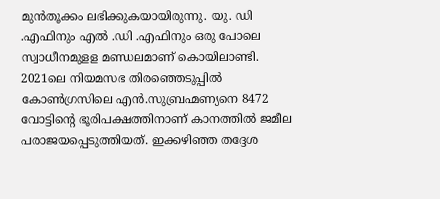മുൻതൂക്കം ലഭിക്കുകയായിരുന്നു. യു. ഡി .എഫിനും എൽ .ഡി .എഫിനും ഒരു പോലെ സ്വാധീനമുളള മണ്ഡലമാണ് കൊയിലാണ്ടി. 2021ലെ നിയമസഭ തിരഞ്ഞെടുപ്പിൽ കോൺഗ്രസിലെ എൻ.സുബ്രഹ്മണ്യനെ 8472 വോട്ടിന്റെ ഭൂരിപക്ഷത്തിനാണ് കാനത്തിൽ ജമീല പരാജയപ്പെടുത്തിയത്. ഇക്കഴിഞ്ഞ തദ്ദേശ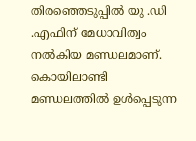തിരഞ്ഞെടുപ്പിൽ യു .ഡി .എഫിന് മേധാവിത്വം നൽകിയ മണ്ഡലമാണ്.
കൊയിലാണ്ടി മണ്ഡലത്തിൽ ഉൾപ്പെടുന്ന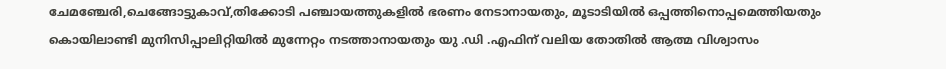ചേമഞ്ചേരി,ചെങ്ങോട്ടുകാവ്,തിക്കോടി പഞ്ചായത്തുകളിൽ ഭരണം നേടാനായതും, മൂടാടിയിൽ ഒപ്പത്തിനൊപ്പമെത്തിയതും കൊയിലാണ്ടി മുനിസിപ്പാലിറ്റിയിൽ മുന്നേറ്റം നടത്താനായതും യു .ഡി .എഫിന് വലിയ തോതിൽ ആത്മ വിശ്വാസം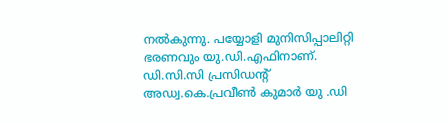നൽകുന്നു. പയ്യോളി മുനിസിപ്പാലിറ്റി ഭരണവും യു.ഡി.എഫിനാണ്. ഡി.സി.സി പ്രസിഡന്റ് അഡ്വ.കെ.പ്രവീൺ കുമാർ യു .ഡി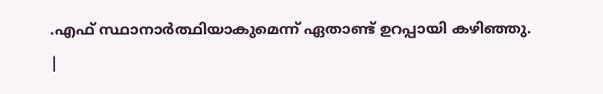.എഫ് സ്ഥാനാർത്ഥിയാകുമെന്ന് ഏതാണ്ട് ഉറപ്പായി കഴിഞ്ഞു.
|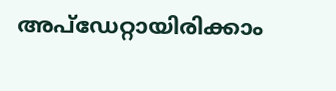അപ്ഡേറ്റായിരിക്കാം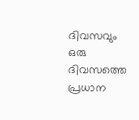ദിവസവും
ഒരു ദിവസത്തെ പ്രധാന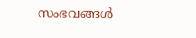സംഭവങ്ങൾ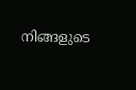നിങ്ങളുടെ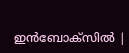ഇൻബോക്സിൽ |